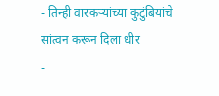- तिन्ही वारकऱ्यांच्या कुटुंबियांचे सांत्वन करून दिला धीर
-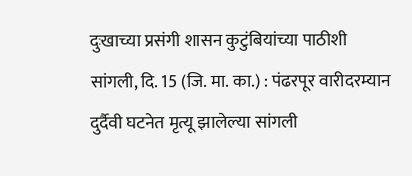दुःखाच्या प्रसंगी शासन कुटुंबियांच्या पाठीशी
सांगली, दि. 15 (जि. मा. का.) : पंढरपूर वारीदरम्यान दुर्दैवी घटनेत मृत्यू झालेल्या सांगली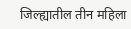जिल्ह्यातील तीन महिला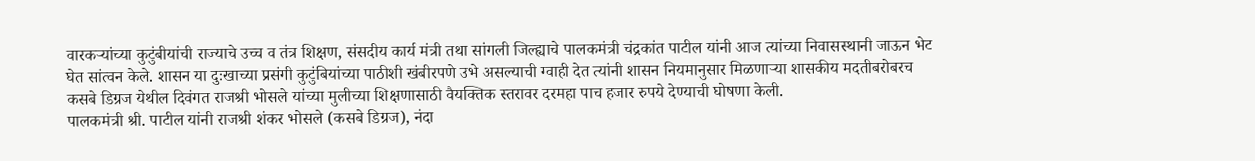वारकऱ्यांच्या कुटुंबीयांची राज्याचे उच्च व तंत्र शिक्षण, संसदीय कार्य मंत्री तथा सांगली जिल्ह्याचे पालकमंत्री चंद्रकांत पाटील यांनी आज त्यांच्या निवासस्थानी जाऊन भेट घेत सांत्वन केले. शासन या दुःखाच्या प्रसंगी कुटुंबियांच्या पाठीशी खंबीरपणे उभे असल्याची ग्वाही देत त्यांनी शासन नियमानुसार मिळणाऱ्या शासकीय मदतीबरोबरच कसबे डिग्रज येथील दिवंगत राजश्री भोसले यांच्या मुलीच्या शिक्षणासाठी वैयक्तिक स्तरावर दरमहा पाच हजार रुपये देण्याची घोषणा केली.
पालकमंत्री श्री. पाटील यांनी राजश्री शंकर भोसले (कसबे डिग्रज), नंदा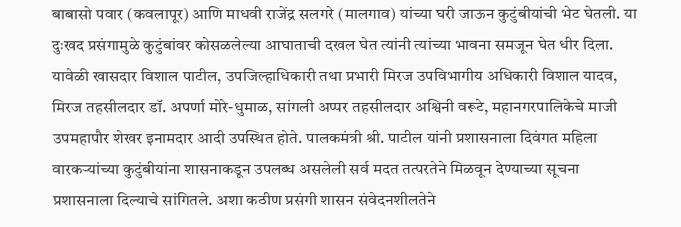बाबासो पवार (कवलापूर) आणि माधवी राजेंद्र सलगरे (मालगाव) यांच्या घरी जाऊन कुटुंबीयांची भेट घेतली. या दुःखद प्रसंगामुळे कुटुंबांवर कोसळलेल्या आघाताची दखल घेत त्यांनी त्यांच्या भावना समजून घेत धीर दिला. यावेळी खासदार विशाल पाटील, उपजिल्हाधिकारी तथा प्रभारी मिरज उपविभागीय अधिकारी विशाल यादव, मिरज तहसीलदार डॉ. अपर्णा मोरे-धुमाळ, सांगली अप्पर तहसीलदार अश्विनी वरूटे, महानगरपालिकेचे माजी उपमहापौर शेखर इनामदार आदी उपस्थित होते. पालकमंत्री श्री. पाटील यांनी प्रशासनाला दिवंगत महिला वारकऱ्यांच्या कुटुंबीयांना शासनाकडून उपलब्ध असलेली सर्व मदत तत्परतेने मिळवून देण्याच्या सूचना प्रशासनाला दिल्याचे सांगितले. अशा कठीण प्रसंगी शासन संवेदनशीलतेने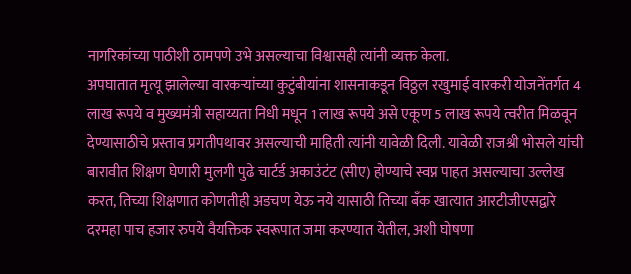नागरिकांच्या पाठीशी ठामपणे उभे असल्याचा विश्वासही त्यांनी व्यक्त केला.
अपघातात मृत्यू झालेल्या वारकऱ्यांच्या कुटुंबीयांना शासनाकडून विठ्ठल रखुमाई वारकरी योजनेंतर्गत 4 लाख रूपये व मुख्यमंत्री सहाय्यता निधी मधून 1 लाख रूपये असे एकूण 5 लाख रूपये त्वरीत मिळवून देण्यासाठीचे प्रस्ताव प्रगतीपथावर असल्याची माहिती त्यांनी यावेळी दिली. यावेळी राजश्री भोसले यांची बारावीत शिक्षण घेणारी मुलगी पुढे चार्टर्ड अकाउंटंट (सीए) होण्याचे स्वप्न पाहत असल्याचा उल्लेख करत, तिच्या शिक्षणात कोणतीही अडचण येऊ नये यासाठी तिच्या बँक खात्यात आरटीजीएसद्वारे दरमहा पाच हजार रुपये वैयक्तिक स्वरूपात जमा करण्यात येतील, अशी घोषणा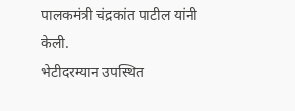पालकमंत्री चंद्रकांत पाटील यांनी केली.
भेटीदरम्यान उपस्थित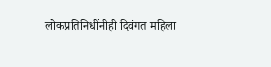लोकप्रतिनिधींनीही दिवंगत महिला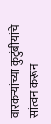वारकऱ्यांच्या कुटुंबीयांचे सांत्वन करून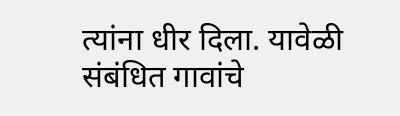त्यांना धीर दिला. यावेळी संबंधित गावांचे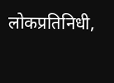लोकप्रतिनिधी,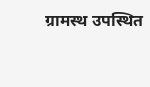ग्रामस्थ उपस्थित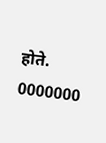होते.
0000000